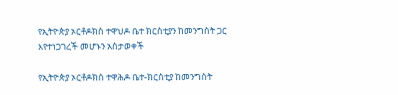የኢትዮጵያ ኦርቶዶክስ ተዋህዶ ቤተ ክርስቲያን ከመንግስት ጋር እየተነጋገረች መሆኑን አስታወቀች

የኢትዮጵያ ኦርቶዶክስ ተዋሕዶ ቤተ-ክርስቲያ ከመንግስት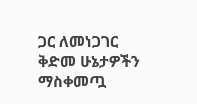ጋር ለመነጋገር ቅድመ ሁኔታዎችን ማስቀመጧ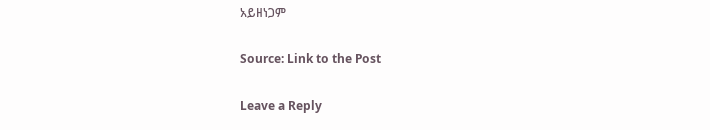አይዘነጋም

Source: Link to the Post

Leave a Reply